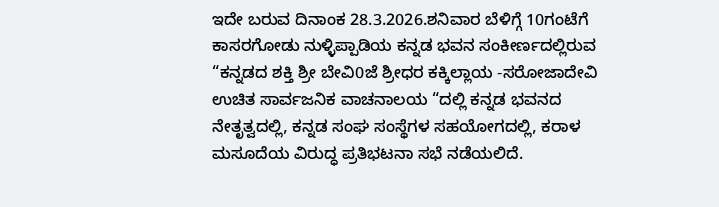ಇದೇ ಬರುವ ದಿನಾಂಕ 28.3.2026.ಶನಿವಾರ ಬೆಳಿಗ್ಗೆ 10ಗಂಟೆಗೆ ಕಾಸರಗೋಡು ನುಳ್ಳಿಪ್ಪಾಡಿಯ ಕನ್ನಡ ಭವನ ಸಂಕೀರ್ಣದಲ್ಲಿರುವ “ಕನ್ನಡದ ಶಕ್ತಿ ಶ್ರೀ ಬೇವಿ0ಜೆ ಶ್ರೀಧರ ಕಕ್ಕಿಲ್ಲಾಯ -ಸರೋಜಾದೇವಿ ಉಚಿತ ಸಾರ್ವಜನಿಕ ವಾಚನಾಲಯ “ದಲ್ಲಿ ಕನ್ನಡ ಭವನದ ನೇತೃತ್ವದಲ್ಲಿ, ಕನ್ನಡ ಸಂಘ ಸಂಸ್ಥೆಗಳ ಸಹಯೋಗದಲ್ಲಿ, ಕರಾಳ ಮಸೂದೆಯ ವಿರುದ್ಧ ಪ್ರತಿಭಟನಾ ಸಭೆ ನಡೆಯಲಿದೆ.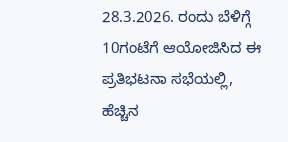28.3.2026. ರಂದು ಬೆಳಿಗ್ಗೆ 10ಗಂಟೆಗೆ ಆಯೋಜಿಸಿದ ಈ ಪ್ರತಿಭಟನಾ ಸಭೆಯಲ್ಲಿ, ಹೆಚ್ಚಿನ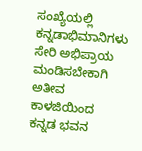ಸಂಖ್ಯೆಯಲ್ಲಿ ಕನ್ನಡಾಭಿಮಾನಿಗಳು ಸೇರಿ ಅಭಿಪ್ರಾಯ ಮಂಡಿಸಬೇಕಾಗಿ ಅತೀವ ಕಾಳಜಿಯಿಂದ ಕನ್ನಡ ಭವನ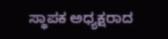ಸ್ಥಾಪಕ ಅಧ್ಯಕ್ಷರಾದ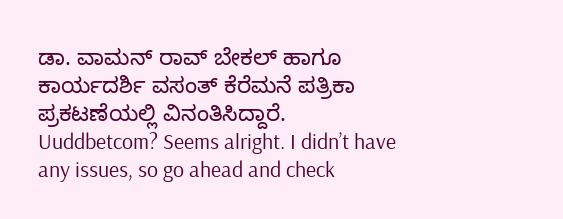ಡಾ. ವಾಮನ್ ರಾವ್ ಬೇಕಲ್ ಹಾಗೂ ಕಾರ್ಯದರ್ಶಿ ವಸಂತ್ ಕೆರೆಮನೆ ಪತ್ರಿಕಾ ಪ್ರಕಟಣೆಯಲ್ಲಿ ವಿನಂತಿಸಿದ್ದಾರೆ.
Uuddbetcom? Seems alright. I didn’t have any issues, so go ahead and check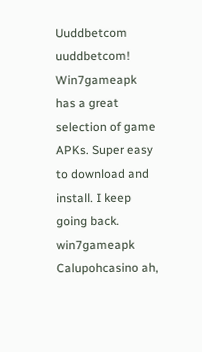Uuddbetcom uuddbetcom!
Win7gameapk has a great selection of game APKs. Super easy to download and install. I keep going back. win7gameapk
Calupohcasino ah,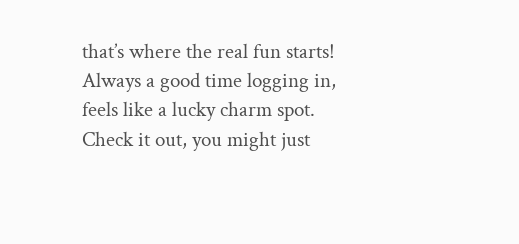that’s where the real fun starts! Always a good time logging in, feels like a lucky charm spot. Check it out, you might just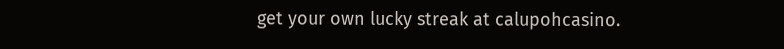get your own lucky streak at calupohcasino.